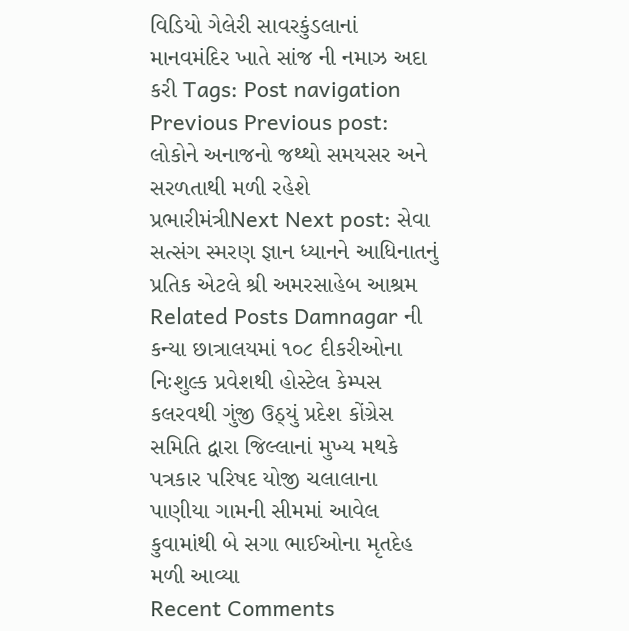વિડિયો ગેલેરી સાવરકુંડલાનાં માનવમંદિર ખાતે સાંજ ની નમાઝ અદા કરી Tags: Post navigation Previous Previous post: લોકોને અનાજનો જથ્થો સમયસર અને સરળતાથી મળી રહેશે પ્રભારીમંત્રીNext Next post: સેવા સત્સંગ સ્મરણ જ્ઞાન ધ્યાનને આધિનાતનું પ્રતિક એટલે શ્રી અમરસાહેબ આશ્રમ Related Posts Damnagar ની કન્યા છાત્રાલયમાં ૧૦૮ દીકરીઓના નિઃશુલ્ક પ્રવેશથી હોસ્ટેલ કેમ્પસ કલરવથી ગુંજી ઉઠ્યું પ્રદેશ કોંગ્રેસ સમિતિ દ્વારા જિલ્લાનાં મુખ્ય મથકે પત્રકાર પરિષદ યોજી ચલાલાના પાણીયા ગામની સીમમાં આવેલ કુવામાંથી બે સગા ભાઈઓના મૃતદેહ મળી આવ્યા
Recent Comments